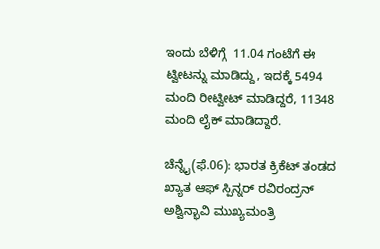ಇಂದು ಬೆಳಿಗ್ಗೆ  11.04 ಗಂಟೆಗೆ ಈ ಟ್ವೀಟನ್ನು ಮಾಡಿದ್ದು, ಇದಕ್ಕೆ 5494 ಮಂದಿ ರೀಟ್ವೀಟ್ ಮಾಡಿದ್ದರೆ, 11348 ಮಂದಿ ಲೈಕ್ ಮಾಡಿದ್ದಾರೆ.

ಚೆನ್ನೈ(ಫೆ.06): ಭಾರತ ಕ್ರಿಕೆಟ್ ತಂಡದ ಖ್ಯಾತ ಆಫ್ ಸ್ಪಿನ್ನರ್ ರವಿರಂದ್ರನ್ ಅಶ್ವಿನ್ಭಾವಿ ಮುಖ್ಯಮಂತ್ರಿ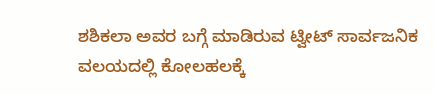ಶಶಿಕಲಾ ಅವರ ಬಗ್ಗೆ ಮಾಡಿರುವ ಟ್ವೀಟ್ ಸಾರ್ವಜನಿಕ ವಲಯದಲ್ಲಿ ಕೋಲಹಲಕ್ಕೆ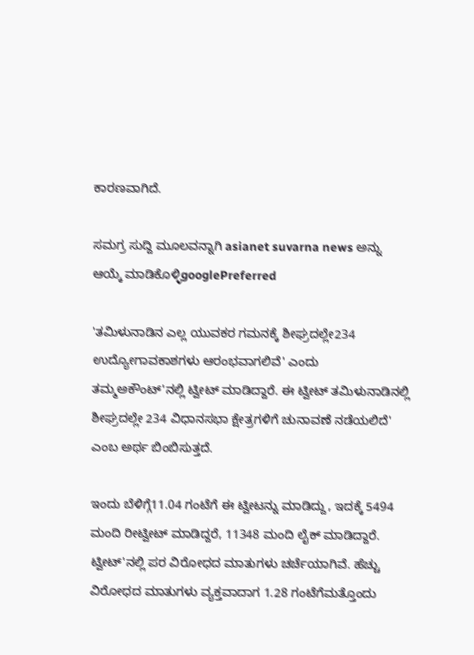ಕಾರಣವಾಗಿದೆ.

ಸಮಗ್ರ ಸುದ್ದಿ ಮೂಲವನ್ನಾಗಿ asianet suvarna news ಅನ್ನು ಆಯ್ಕೆ ಮಾಡಿಕೊಳ್ಳಿgooglePreferred

'ತಮಿಳುನಾಡಿನ ಎಲ್ಲ ಯುವಕರ ಗಮನಕ್ಕೆ ಶೀಘ್ರದಲ್ಲೇ234 ಉದ್ಯೋಗಾವಕಾಶಗಳು ಆರಂಭವಾಗಲಿವೆ' ಎಂದು ತಮ್ಮಅಕೌಂಟ್'ನಲ್ಲಿ ಟ್ವೀಟ್ ಮಾಡಿದ್ದಾರೆ. ಈ ಟ್ವೀಟ್ ತಮಿಳುನಾಡಿನಲ್ಲಿ ಶೀಘ್ರದಲ್ಲೇ 234 ವಿಧಾನಸಭಾ ಕ್ಷೇತ್ರಗಳಿಗೆ ಚುನಾವಣೆ ನಡೆಯಲಿದೆ' ಎಂಬ ಅರ್ಥ ಬಿಂಬಿಸುತ್ತದೆ.

ಇಂದು ಬೆಳಿಗ್ಗೆ11.04 ಗಂಟೆಗೆ ಈ ಟ್ವೀಟನ್ನು ಮಾಡಿದ್ದು, ಇದಕ್ಕೆ 5494 ಮಂದಿ ರೀಟ್ವೀಟ್ ಮಾಡಿದ್ದರೆ, 11348 ಮಂದಿ ಲೈಕ್ ಮಾಡಿದ್ದಾರೆ. ಟ್ವೀಟ್'ನಲ್ಲಿ ಪರ ವಿರೋಧದ ಮಾತುಗಳು ಚರ್ಚೆಯಾಗಿವೆ. ಹೆಚ್ಚು ವಿರೋಧದ ಮಾತುಗಳು ವ್ಯಕ್ತವಾದಾಗ 1.28 ಗಂಟೆಗೆಮತ್ತೊಂದು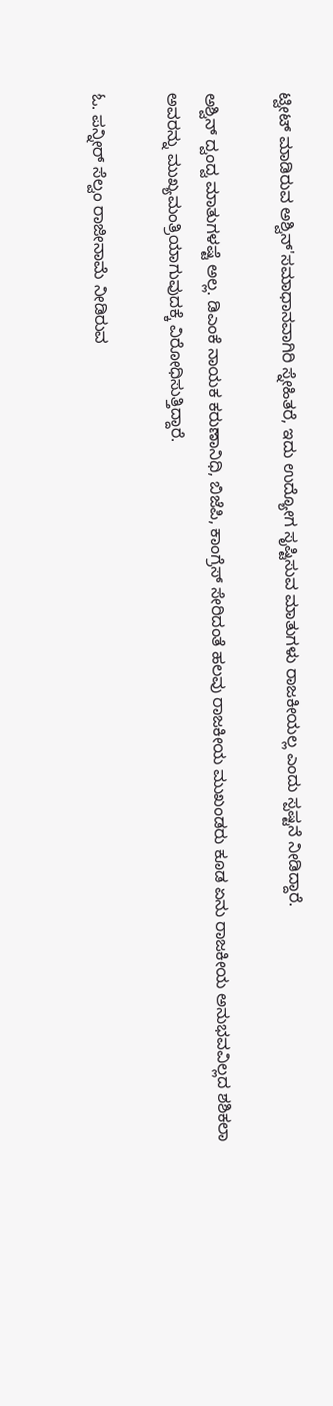ಟ್ವೀಟ್ ಮಾಡಿರುವ ಅಶ್ವಿನ್'ಸಮಾಧಾನವಾಗಿರಿ ಸ್ನೇಹಿತರೆ, ಇದು ಉದ್ಯೋಗ ಸೃಷ್ಟಿಸುವ ಮಾತುಗಳು ರಾಜಕೀಯಲ್ಲ ಎಂದು ಸ್ಪಷ್ಟನೆ ನೀಡಿದ್ದಾರೆ.

ಅಶ್ವಿನ್ ದ್ವಂದ್ವ ಮಾತುಗಳಷ್ಟೆ ಅಲ್ಲ. ಡಿಎಂಕೆ ನಾಯಕ ಕರುಣಾನಿಧಿ, ಬಿಜೆಪಿ, ಕಾಂಗ್ರೆಸ್ ಸೇರಿದಂತೆ ಹಲವು ರಾಜಕೀಯ ಮುಖಂಡರು ಕೂಡ ಏನು ರಾಜಕೀಯ ಅನುಭವವಿಲ್ಲದ ಶಶಿಕಲಾ ಅವರನ್ನು ಮುಖ್ಯಮಂತ್ರಿಯಾಗುವುದಕ್ಕೆ ವಿರೋಧಿಸುತ್ತಿದ್ದಾರೆ.

ಓ. ಪನ್ನೀರ್ ಸೆಲ್ವಂ ರಾಜೀನಾಮೆ ನೀಡಿರುವ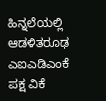ಹಿನ್ನಲೆಯಲ್ಲಿ ಆಡಳಿತರೂಢ ಎಐಎಡಿಎಂಕೆ ಪಕ್ಷ ವಿಕೆ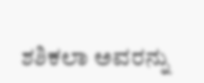ಶಶಿಕಲಾ ಅವರನ್ನು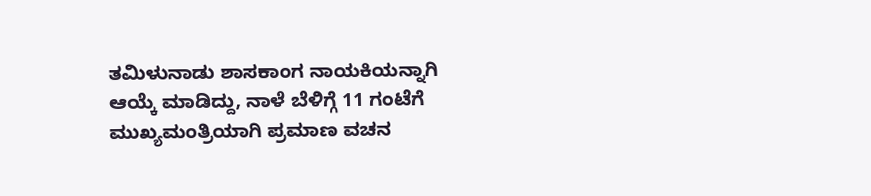ತಮಿಳುನಾಡು ಶಾಸಕಾಂಗ ನಾಯಕಿಯನ್ನಾಗಿ ಆಯ್ಕೆ ಮಾಡಿದ್ದು, ನಾಳೆ ಬೆಳಿಗ್ಗೆ 11 ಗಂಟೆಗೆ ಮುಖ್ಯಮಂತ್ರಿಯಾಗಿ ಪ್ರಮಾಣ ವಚನ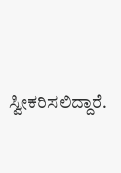ಸ್ವೀಕರಿಸಲಿದ್ದಾರೆ.